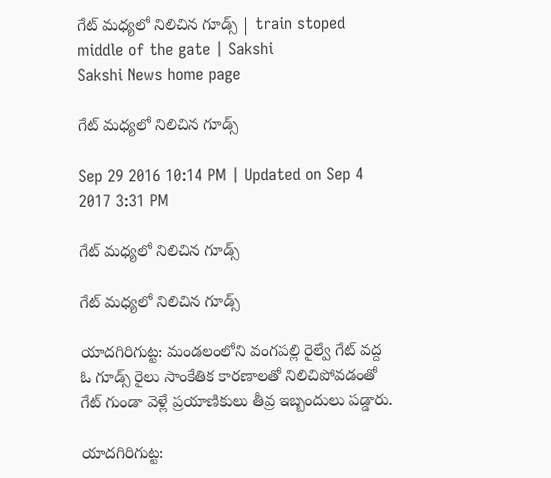గేట్‌ మధ్యలో నిలిచిన గూడ్స్‌ | train stoped middle of the gate | Sakshi
Sakshi News home page

గేట్‌ మధ్యలో నిలిచిన గూడ్స్‌

Sep 29 2016 10:14 PM | Updated on Sep 4 2017 3:31 PM

గేట్‌ మధ్యలో నిలిచిన గూడ్స్‌

గేట్‌ మధ్యలో నిలిచిన గూడ్స్‌

యాదగిరిగుట్ట: మండలంలోని వంగపల్లి రైల్వే గేట్‌ వద్ద ఓ గూడ్స్‌ రైలు సాంకేతిక కారణాలతో నిలిచిపోవడంతో గేట్‌ గుండా వెళ్లే ప్రయాణికులు తీవ్ర ఇబ్బందులు పడ్డారు.

యాదగిరిగుట్ట: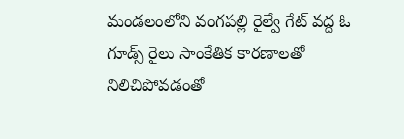మండలంలోని వంగపల్లి రైల్వే గేట్‌ వద్ద ఓ గూడ్స్‌ రైలు సాంకేతిక కారణాలతో నిలిచిపోవడంతో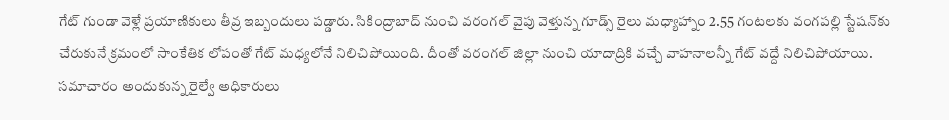గేట్‌ గుండా వెళ్లే ప్రయాణికులు తీవ్ర ఇబ్బందులు పడ్డారు. సికింద్రాబాద్‌ నుంచి వరంగల్‌ వైపు వెళ్తున్న గూడ్స్‌ రైలు మధ్యాహ్నాం 2.55 గంటలకు వంగపల్లి స్టేషన్‌కు చేరుకునే క్రమంలో సాంకేతిక లోపంతో గేట్‌ మధ్యలోనే నిలిచిపోయింది. దీంతో వరంగల్‌ జిల్లా నుంచి యాదాద్రికి వచ్చే వాహనాలన్నీ గేట్‌ వద్దే నిలిచిపోయాయి. సమాచారం అందుకున్న రైల్వే అధికారులు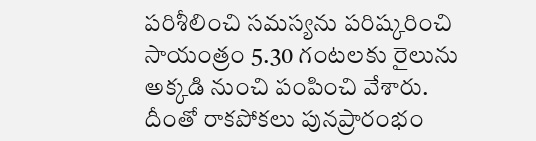పరిశీలించి సమస్యను పరిష్కరించి సాయంత్రం 5.30 గంటలకు రైలును అక్కడి నుంచి పంపించి వేశారు. దీంతో రాకపోకలు పునప్రారంభం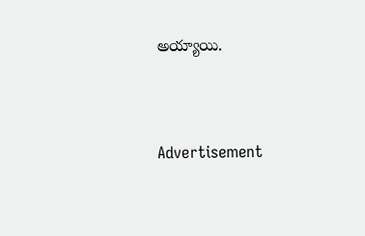అయ్యాయి.




Advertisement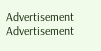Advertisement
Advertisement